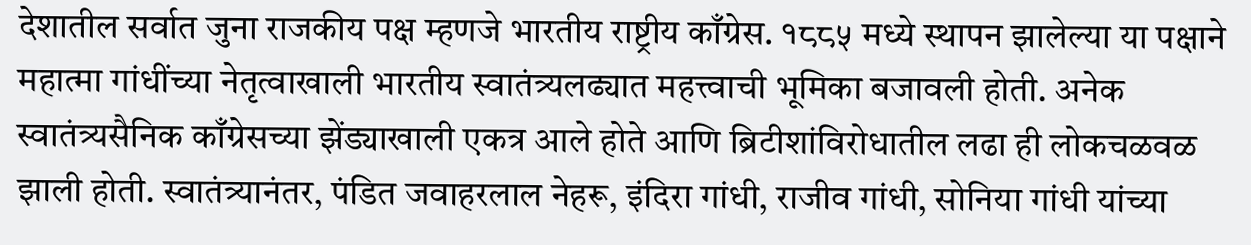देशातील सर्वात जुना राजकीय पक्ष म्हणजे भारतीय राष्ट्रीय काँग्रेस. १८८५ मध्ये स्थापन झालेल्या या पक्षाने महात्मा गांधींच्या नेतृत्वाखाली भारतीय स्वातंत्र्यलढ्यात महत्त्वाची भूमिका बजावली होती. अनेक स्वातंत्र्यसैनिक काँग्रेसच्या झेंड्याखाली एकत्र आले होते आणि ब्रिटीशांविरोधातील लढा ही लोकचळवळ झाली होती. स्वातंत्र्यानंतर, पंडित जवाहरलाल नेहरू, इंदिरा गांधी, राजीव गांधी, सोनिया गांधी यांच्या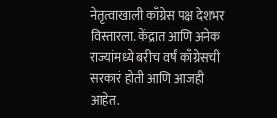नेतृत्वाखाली काँग्रेस पक्ष देशभर विस्तारला. केंद्रात आणि अनेक राज्यांमध्ये बरीच वर्षं काँग्रेसची सरकारं होती आणि आजही आहेत.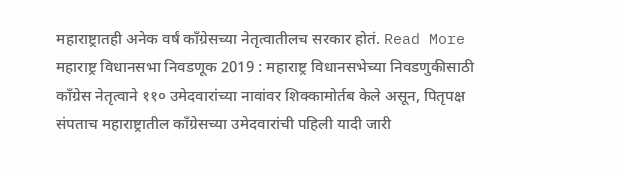महाराष्ट्रातही अनेक वर्षं काँग्रेसच्या नेतृत्वातीलच सरकार होतं. Read More
महाराष्ट्र विधानसभा निवडणूक 2019 : महाराष्ट्र विधानसभेच्या निवडणुकीसाठी काँग्रेस नेतृत्वाने ११० उमेदवारांच्या नावांवर शिक्कामोर्तब केले असून, पितृपक्ष संपताच महाराष्ट्रातील काँग्रेसच्या उमेदवारांची पहिली यादी जारी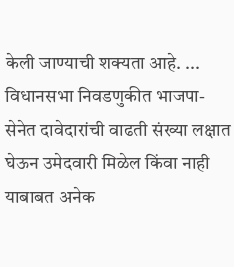केली जाण्याची शक्यता आहे. ...
विधानसभा निवडणुकीत भाजपा-सेनेत दावेदारांची वाढती संख्या लक्षात घेऊन उमेदवारी मिळेल किंवा नाही याबाबत अनेक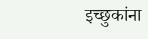इच्छुकांना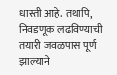धास्ती आहे. तथापि, निवडणूक लढविण्याची तयारी जवळपास पूर्ण झाल्याने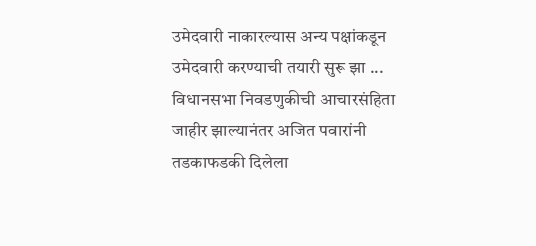उमेदवारी नाकारल्यास अन्य पक्षांकडून उमेदवारी करण्याची तयारी सुरू झा ...
विधानसभा निवडणुकीची आचारसंहिता जाहीर झाल्यानंतर अजित पवारांनी तडकाफडकी दिलेला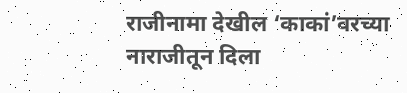राजीनामा देखील ‘काकां’वरच्या नाराजीतून दिला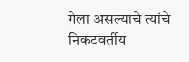गेला असल्याचे त्यांचे निकटवर्तीय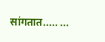सांगतात..... ...